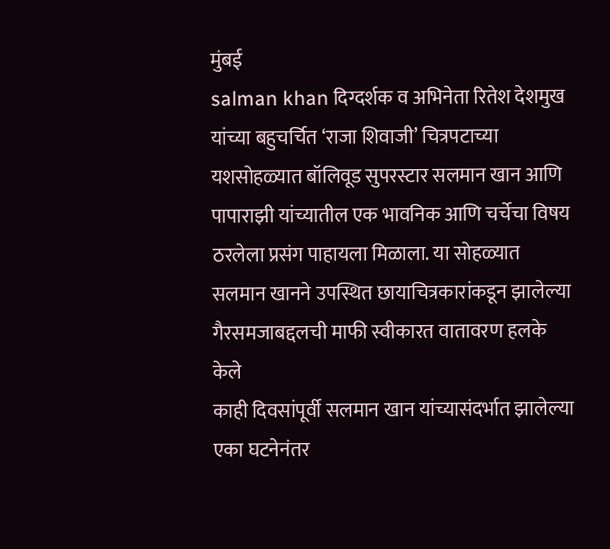मुंबई
salman khan दिग्दर्शक व अभिनेता रितेश देशमुख यांच्या बहुचर्चित ‘राजा शिवाजी’ चित्रपटाच्या यशसोहळ्यात बॉलिवूड सुपरस्टार सलमान खान आणि पापाराझी यांच्यातील एक भावनिक आणि चर्चेचा विषय ठरलेला प्रसंग पाहायला मिळाला. या सोहळ्यात सलमान खानने उपस्थित छायाचित्रकारांकडून झालेल्या गैरसमजाबद्दलची माफी स्वीकारत वातावरण हलके केले
काही दिवसांपूर्वी सलमान खान यांच्यासंदर्भात झालेल्या एका घटनेनंतर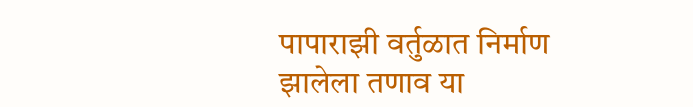पापाराझी वर्तुळात निर्माण झालेला तणाव या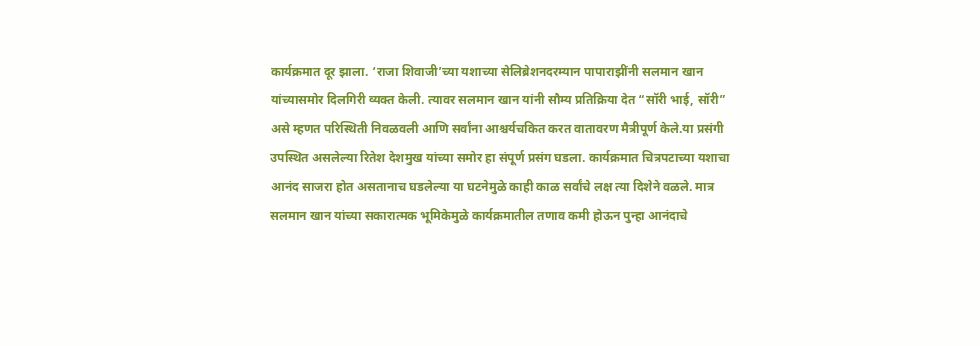कार्यक्रमात दूर झाला. ‘राजा शिवाजी’च्या यशाच्या सेलिब्रेशनदरम्यान पापाराझींनी सलमान खान यांच्यासमोर दिलगिरी व्यक्त केली. त्यावर सलमान खान यांनी सौम्य प्रतिक्रिया देत “सॉरी भाई, सॉरी” असे म्हणत परिस्थिती निवळवली आणि सर्वांना आश्चर्यचकित करत वातावरण मैत्रीपूर्ण केले.या प्रसंगी उपस्थित असलेल्या रितेश देशमुख यांच्या समोर हा संपूर्ण प्रसंग घडला. कार्यक्रमात चित्रपटाच्या यशाचा आनंद साजरा होत असतानाच घडलेल्या या घटनेमुळे काही काळ सर्वांचे लक्ष त्या दिशेने वळले. मात्र सलमान खान यांच्या सकारात्मक भूमिकेमुळे कार्यक्रमातील तणाव कमी होऊन पुन्हा आनंदाचे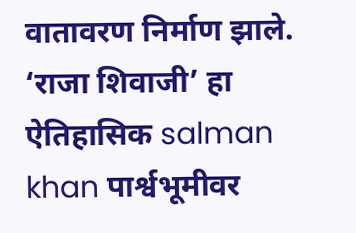वातावरण निर्माण झाले.
‘राजा शिवाजी’ हा ऐतिहासिक salman khan पार्श्वभूमीवर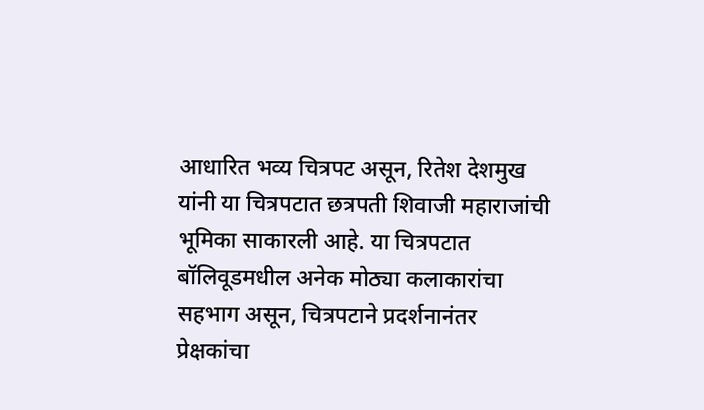आधारित भव्य चित्रपट असून, रितेश देशमुख यांनी या चित्रपटात छत्रपती शिवाजी महाराजांची भूमिका साकारली आहे. या चित्रपटात बॉलिवूडमधील अनेक मोठ्या कलाकारांचा सहभाग असून, चित्रपटाने प्रदर्शनानंतर प्रेक्षकांचा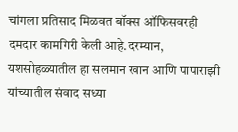चांगला प्रतिसाद मिळवत बॉक्स ऑफिसवरही दमदार कामगिरी केली आहे.दरम्यान, यशसोहळ्यातील हा सलमान खान आणि पापाराझी यांच्यातील संवाद सध्या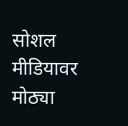सोशल मीडियावर मोठ्या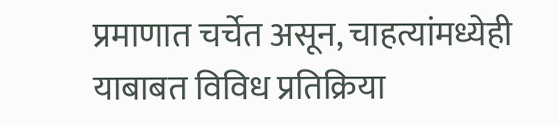प्रमाणात चर्चेत असून, चाहत्यांमध्येही याबाबत विविध प्रतिक्रिया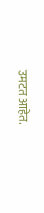उमटत आहेत.